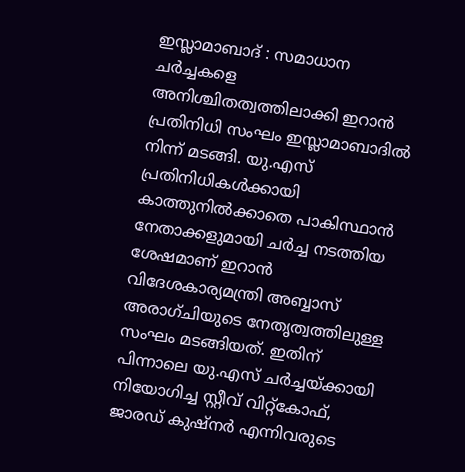ഇസ്ലാമാബാദ് : സമാധാന ചർച്ചകളെ അനിശ്ചിതത്വത്തിലാക്കി ഇറാൻ പ്രതിനിധി സംഘം ഇസ്ലാമാബാദിൽ നിന്ന് മടങ്ങി. യു.എസ് പ്രതിനിധികൾക്കായി കാത്തുനിൽക്കാതെ പാകിസ്ഥാൻ നേതാക്കളുമായി ചർച്ച നടത്തിയ ശേഷമാണ് ഇറാൻ വിദേശകാര്യമന്ത്രി അബ്ബാസ് അരാഗ്ചിയുടെ നേതൃത്വത്തിലുള്ള സംഘം മടങ്ങിയത്. ഇതിന് പിന്നാലെ യു.എസ് ചർച്ചയ്ക്കായി നിയോഗിച്ച സ്റ്റീവ് വിറ്റ്കോഫ്, ജാരഡ് കുഷ്നർ എന്നിവരുടെ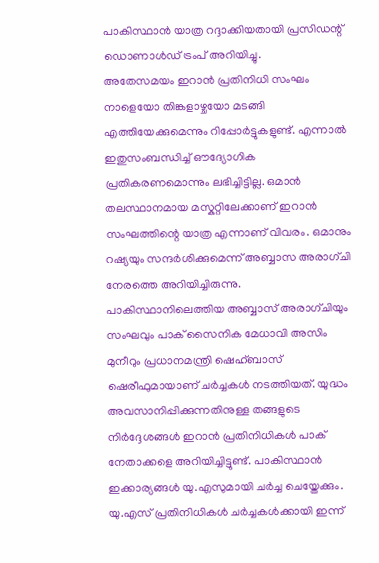പാകിസ്ഥാൻ യാത്ര റദ്ദാക്കിയതായി പ്രസിഡന്റ് ഡൊണാൾഡ് ട്രംപ് അറിയിച്ചു.
അതേസമയം ഇറാൻ പ്രതിനിധി സംഘം നാളെയോ തിങ്കളാഴ്ചയോ മടങ്ങി എത്തിയേക്കുമെന്നും റിപ്പോർട്ടുകളുണ്ട്. എന്നാൽ ഇതുസംബന്ധിച്ച് ഔദ്യോഗിക പ്രതികരണമൊന്നും ലഭിച്ചിട്ടില്ല. ഒമാൻ തലസ്ഥാനമായ മസ്കറ്റിലേക്കാണ് ഇറാൻ സംഘത്തിന്റെ യാത്ര എന്നാണ് വിവരം. ഒമാനും റഷ്യയും സന്ദർശിക്കുമെന്ന് അബ്ബാസ അരാഗ്ചി നേരത്തെ അറിയിച്ചിരുന്നു.
പാകിസ്ഥാനിലെത്തിയ അബ്ബാസ് അരാഗ്ചിയും സംഘവും പാക് സൈനിക മേധാവി അസിം മുനീറും പ്രധാനമന്ത്രി ഷെഹ്ബാസ് ഷെരീഫുമായാണ് ചർച്ചകൾ നടത്തിയത്. യുദ്ധം അവസാനിപ്പിക്കുന്നതിനുള്ള തങ്ങളുടെ നിർദ്ദേശങ്ങൾ ഇറാൻ പ്രതിനിധികൾ പാക് നേതാക്കളെ അറിയിച്ചിട്ടുണ്ട്. പാകിസ്ഥാൻ ഇക്കാര്യങ്ങൾ യു.എസുമായി ചർച്ച ചെയ്തേക്കും. യു.എസ് പ്രതിനിധികൾ ചർച്ചകൾക്കായി ഇന്ന്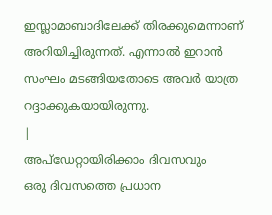ഇസ്ലാമാബാദിലേക്ക് തിരക്കുമെന്നാണ് അറിയിച്ചിരുന്നത്. എന്നാൽ ഇറാൻ സംഘം മടങ്ങിയതോടെ അവർ യാത്ര റദ്ദാക്കുകയായിരുന്നു.
|
അപ്ഡേറ്റായിരിക്കാം ദിവസവും
ഒരു ദിവസത്തെ പ്രധാന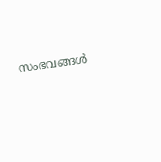സംഭവങ്ങൾ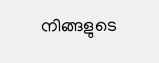നിങ്ങളുടെ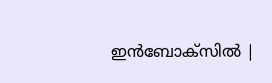ഇൻബോക്സിൽ |